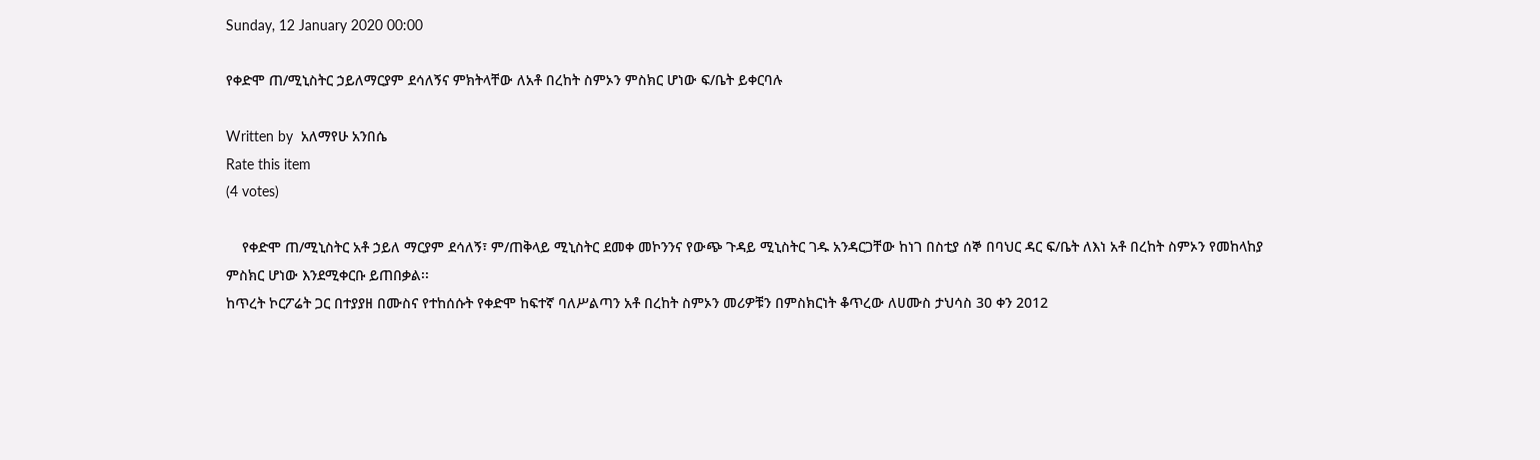Sunday, 12 January 2020 00:00

የቀድሞ ጠ/ሚኒስትር ኃይለማርያም ደሳለኝና ምክትላቸው ለአቶ በረከት ስምኦን ምስክር ሆነው ፍ/ቤት ይቀርባሉ

Written by  አለማየሁ አንበሴ
Rate this item
(4 votes)

    የቀድሞ ጠ/ሚኒስትር አቶ ኃይለ ማርያም ደሳለኝ፣ ም/ጠቅላይ ሚኒስትር ደመቀ መኮንንና የውጭ ጉዳይ ሚኒስትር ገዱ አንዳርጋቸው ከነገ በስቲያ ሰኞ በባህር ዳር ፍ/ቤት ለእነ አቶ በረከት ስምኦን የመከላከያ ምስክር ሆነው እንደሚቀርቡ ይጠበቃል፡፡
ከጥረት ኮርፖሬት ጋር በተያያዘ በሙስና የተከሰሱት የቀድሞ ከፍተኛ ባለሥልጣን አቶ በረከት ስምኦን መሪዎቹን በምስክርነት ቆጥረው ለሀሙስ ታህሳስ 30 ቀን 2012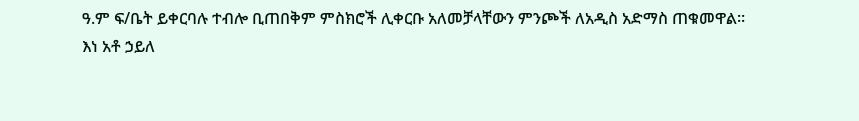ዓ.ም ፍ/ቤት ይቀርባሉ ተብሎ ቢጠበቅም ምስክሮች ሊቀርቡ አለመቻላቸውን ምንጮች ለአዲስ አድማስ ጠቁመዋል፡፡
እነ አቶ ኃይለ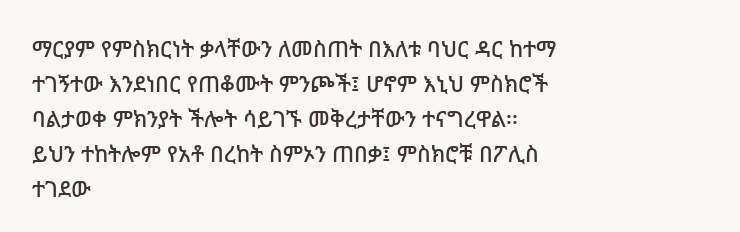ማርያም የምስክርነት ቃላቸውን ለመስጠት በእለቱ ባህር ዳር ከተማ ተገኝተው እንደነበር የጠቆሙት ምንጮች፤ ሆኖም እኒህ ምስክሮች ባልታወቀ ምክንያት ችሎት ሳይገኙ መቅረታቸውን ተናግረዋል፡፡
ይህን ተከትሎም የአቶ በረከት ስምኦን ጠበቃ፤ ምስክሮቹ በፖሊስ ተገደው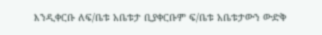እንዲቀርቡ ለፍ/ቤቱ አቤቱታ ቢያቀርቡም ፍ/ቤቱ አቤቱታውን ውድቅ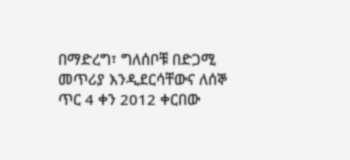በማድረግ፣ ግለሰቦቹ በድጋሚ መጥሪያ እንዲደርሳቸውና ለሰኞ ጥር 4 ቀን 2012 ቀርበው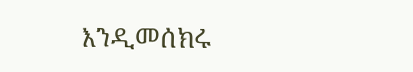እንዲመሰክሩ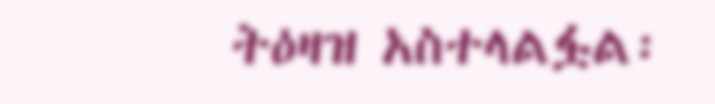ትዕዛዝ አስተላልፏል፡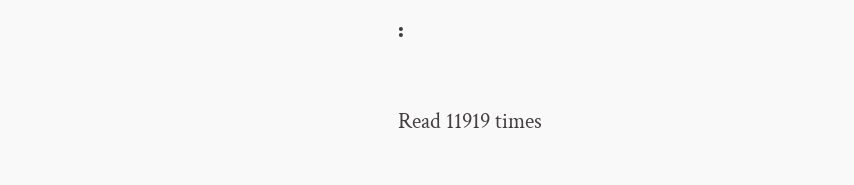፡

Read 11919 times